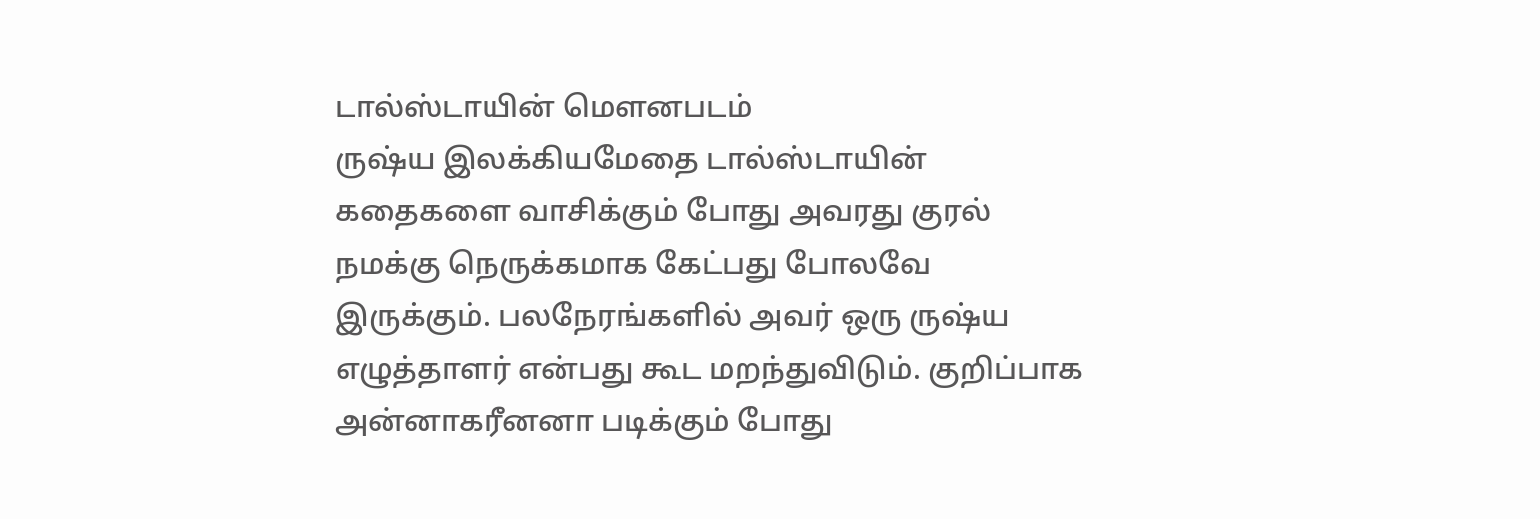டால்ஸ்டாயின் மௌனபடம்
ருஷ்ய இலக்கியமேதை டால்ஸ்டாயின் கதைகளை வாசிக்கும் போது அவரது குரல் நமக்கு நெருக்கமாக கேட்பது போலவே இருக்கும். பலநேரங்களில் அவர் ஒரு ருஷ்ய எழுத்தாளர் என்பது கூட மறந்துவிடும். குறிப்பாக அன்னாகரீனனா படிக்கும் போது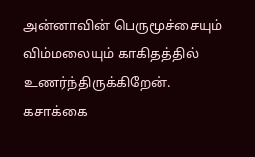அன்னாவின் பெருமூச்சையும் விம்மலையும் காகிதத்தில் உணர்ந்திருக்கிறேன். கசாக்கை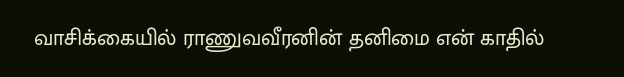வாசிக்கையில் ராணுவவீரனின் தனிமை என் காதில்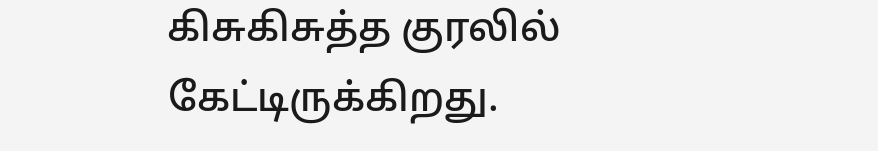கிசுகிசுத்த குரலில் கேட்டிருக்கிறது.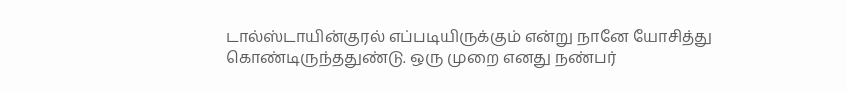டால்ஸ்டாயின்குரல் எப்படியிருக்கும் என்று நானே யோசித்து கொண்டிருந்ததுண்டு. ஒரு முறை எனது நண்பர்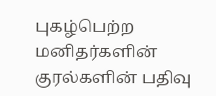புகழ்பெற்ற மனிதர்களின் குரல்களின் பதிவு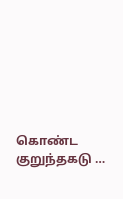கொண்ட குறுந்தகடு …